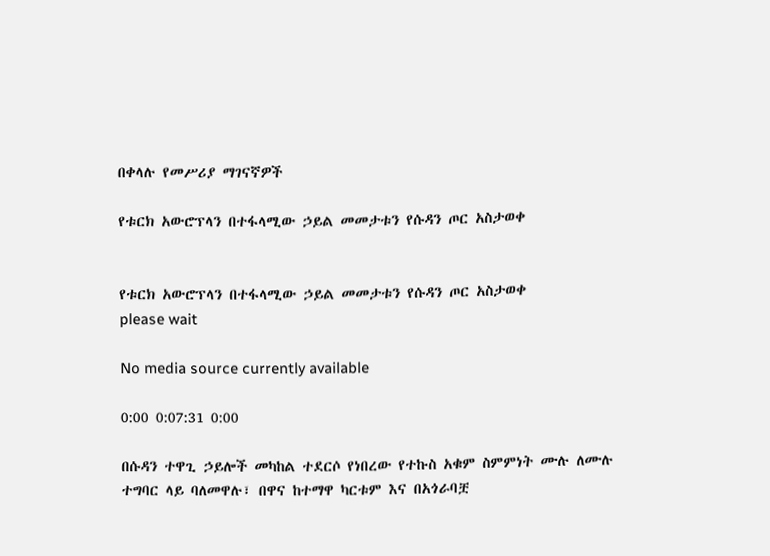በቀላሉ የመሥሪያ ማገናኛዎች

የቱርክ አውሮፕላን በተፋላሚው ኃይል መመታቱን የሱዳን ጦር አስታወቀ


የቱርክ አውሮፕላን በተፋላሚው ኃይል መመታቱን የሱዳን ጦር አስታወቀ
please wait

No media source currently available

0:00 0:07:31 0:00

በሱዳን ተዋጊ ኃይሎች መካከል ተደርሶ የነበረው የተኩስ አቁም ስምምነት ሙሉ ለሙሉ ተግባር ላይ ባለመዋሉ፣ በዋና ከተማዋ ካርቱም እና በአጎራባቿ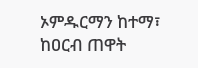ኦምዱርማን ከተማ፣ ከዐርብ ጠዋት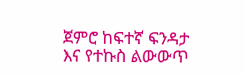ጀምሮ ከፍተኛ ፍንዳታ እና የተኩስ ልውውጥ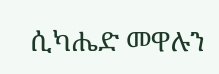ሲካሔድ መዋሉን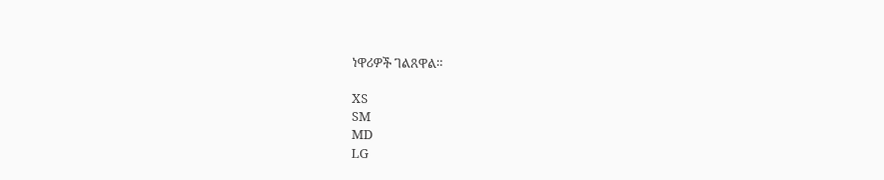ነዋሪዎች ገልጸዋል።

XS
SM
MD
LG